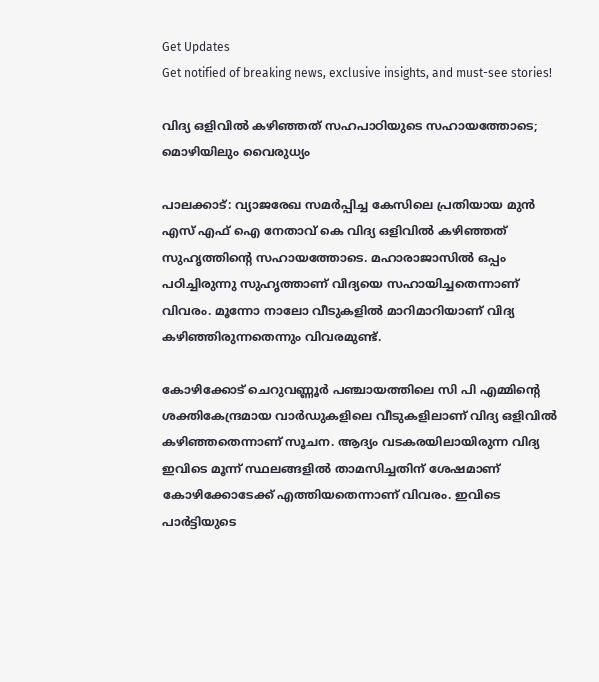Get Updates
Get notified of breaking news, exclusive insights, and must-see stories!

വിദ്യ ഒളിവിൽ കഴിഞ്ഞത് സഹപാഠിയുടെ സഹായത്തോടെ; മൊഴിയിലും വൈരുധ്യം

പാലക്കാട്: വ്യാജരേഖ സമർപ്പിച്ച കേസിലെ പ്രതിയായ മുൻ എസ് എഫ് ഐ നേതാവ് കെ വിദ്യ ഒളിവിൽ കഴിഞ്ഞത് സുഹൃത്തിന്റെ സഹായത്തോടെ. മഹാരാജാസിൽ ഒപ്പം പഠിച്ചിരുന്നു സുഹൃത്താണ് വിദ്യയെ സഹായിച്ചതെന്നാണ് വിവരം. മൂന്നോ നാലോ വീടുകളിൽ മാറിമാറിയാണ് വിദ്യ കഴിഞ്ഞിരുന്നതെന്നും വിവരമുണ്ട്.

കോഴിക്കോട് ചെറുവണ്ണൂർ പഞ്ചായത്തിലെ സി പി എമ്മിന്റെ ശക്തികേന്ദ്രമായ വാർഡുകളിലെ വീടുകളിലാണ് വിദ്യ ഒളിവിൽ കഴിഞ്ഞതെന്നാണ് സൂചന. ആദ്യം വടകരയിലായിരുന്ന വിദ്യ ഇവിടെ മൂന്ന് സ്ഥലങ്ങളിൽ താമസിച്ചതിന് ശേഷമാണ് കോഴിക്കോടേക്ക് എത്തിയതെന്നാണ് വിവരം. ഇവിടെ പാർട്ടിയുടെ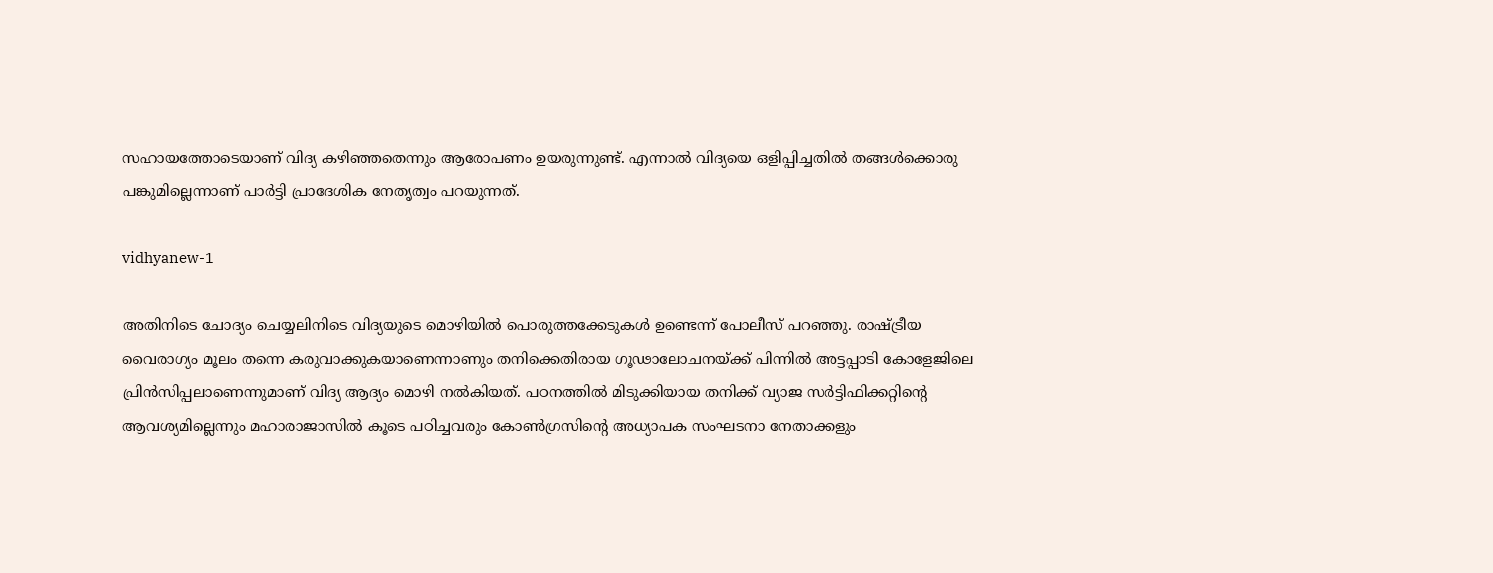സഹായത്തോടെയാണ് വിദ്യ കഴിഞ്ഞതെന്നും ആരോപണം ഉയരുന്നുണ്ട്. എന്നാൽ വിദ്യയെ ഒളിപ്പിച്ചതിൽ തങ്ങൾക്കൊരു പങ്കുമില്ലെന്നാണ് പാർട്ടി പ്രാദേശിക നേതൃത്വം പറയുന്നത്.

vidhyanew-1

അതിനിടെ ചോദ്യം ചെയ്യലിനിടെ വിദ്യയുടെ മൊഴിയിൽ പൊരുത്തക്കേടുകൾ ഉണ്ടെന്ന് പോലീസ് പറഞ്ഞു. രാഷ്ട്രീയ വൈരാഗ്യം മൂലം തന്നെ കരുവാക്കുകയാണെന്നാണും തനിക്കെതിരായ ഗൂഢാലോചനയ്ക്ക് പിന്നിൽ അട്ടപ്പാടി കോളേജിലെ പ്രിൻസിപ്പലാണെന്നുമാണ് വിദ്യ ആദ്യം മൊഴി നൽകിയത്. പഠനത്തില്‍ മിടുക്കിയായ തനിക്ക് വ്യാജ സര്‍ട്ടിഫിക്കറ്റിന്റെ ആവശ്യമില്ലെന്നും മഹാരാജാസില്‍ കൂടെ പഠിച്ചവരും കോണ്‍ഗ്രസിന്റെ അധ്യാപക സംഘടനാ നേതാക്കളും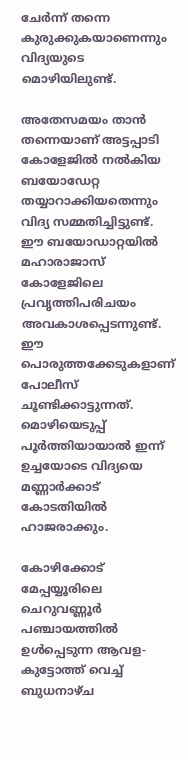ചേര്‍ന്ന് തന്നെ കുരുക്കുകയാണെന്നും വിദ്യയുടെ മൊഴിയിലുണ്ട്.

അതേസമയം താൻ തന്നെയാണ് അട്ടപ്പാടി കോളേജിൽ നൽകിയ ബയോഡേറ്റ തയ്യാറാക്കിയതെന്നും വിദ്യ സമ്മതിച്ചിട്ടുണ്ട്. ഈ ബയോഡാറ്റയിൽ മഹാരാജാസ് കോളേജിലെ പ്രവൃത്തിപരിചയം അവകാശപ്പെടന്നുണ്ട്. ഈ പൊരുത്തക്കേടുകളാണ് പോലീസ് ചൂണ്ടിക്കാട്ടുന്നത്. മൊഴിയെടുപ്പ് പൂർത്തിയായാൽ ഇന്ന് ഉച്ചയോടെ വിദ്യയെ മണ്ണാർക്കാട് കോടതിയിൽ ഹാജരാക്കും.

കോഴിക്കോട് മേപ്പയ്യൂരിലെ ചെറുവണ്ണൂര്‍ പഞ്ചായത്തില്‍ ഉള്‍പ്പെടുന്ന ആവള- കുട്ടോത്ത് വെച്ച് ബുധനാഴ്ച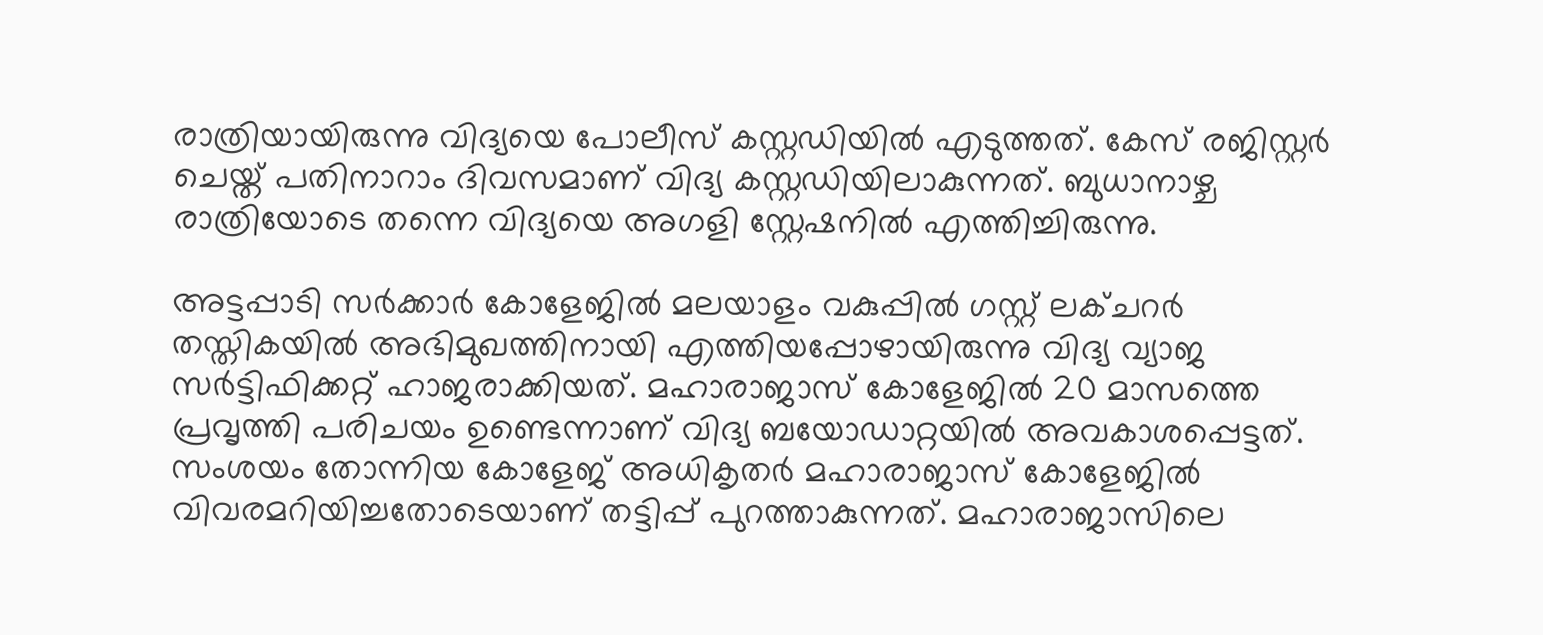രാത്രിയായിരുന്നു വിദ്യയെ പോലീസ് കസ്റ്റഡിയിൽ എടുത്തത്. കേസ് രജിസ്റ്റർ ചെയ്ത് പതിനാറാം ദിവസമാണ് വിദ്യ കസ്റ്റഡിയിലാകുന്നത്. ബുധാനാഴ്ച രാത്രിയോടെ തന്നെ വിദ്യയെ അഗളി സ്റ്റേഷനിൽ എത്തിച്ചിരുന്നു.

അട്ടപ്പാടി സര്‍ക്കാര്‍ കോളേജില്‍ മലയാളം വകുപ്പില്‍ ഗസ്റ്റ് ലക്ചറര്‍ തസ്തികയില്‍ അഭിമുഖത്തിനായി എത്തിയപ്പോഴായിരുന്നു വിദ്യ വ്യാജ സര്‍ട്ടിഫിക്കറ്റ് ഹാജരാക്കിയത്. മഹാരാജാസ് കോളേജിൽ 20 മാസത്തെ പ്രവൃത്തി പരിചയം ഉണ്ടെന്നാണ് വിദ്യ ബയോഡാറ്റയിൽ അവകാശപ്പെട്ടത്. സംശയം തോന്നിയ കോളേജ് അധികൃതര്‍ മഹാരാജാസ് കോളേജില്‍ വിവരമറിയിച്ചതോടെയാണ് തട്ടിപ്പ് പുറത്താകുന്നത്. മഹാരാജാസിലെ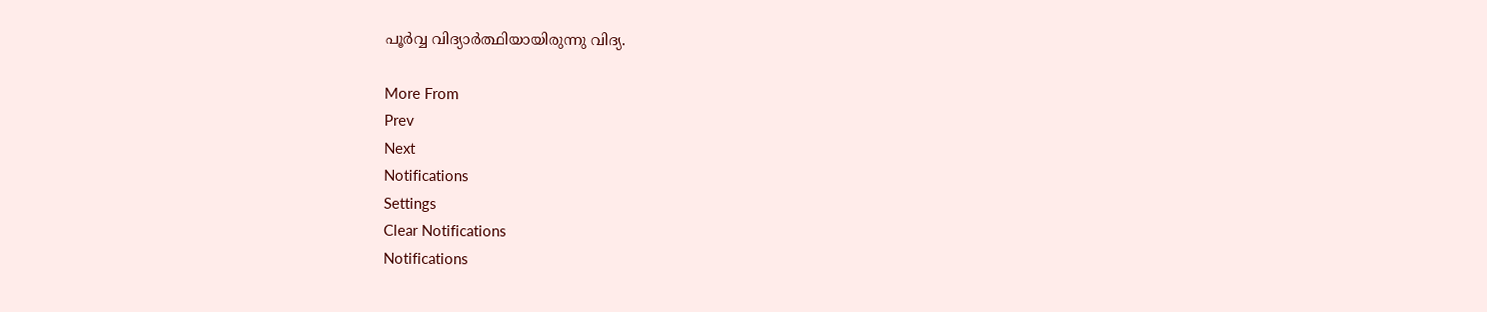പൂര്‍വ്വ വിദ്യാര്‍ത്ഥിയായിരുന്നു വിദ്യ.

More From
Prev
Next
Notifications
Settings
Clear Notifications
Notifications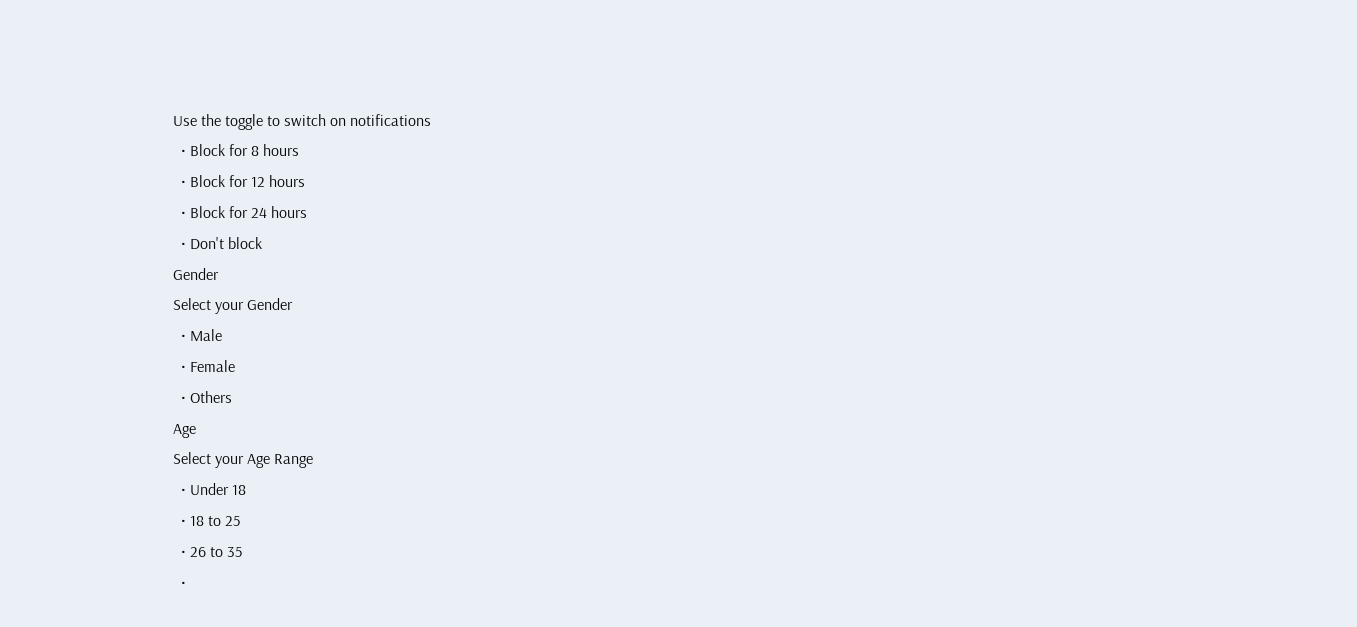Use the toggle to switch on notifications
  • Block for 8 hours
  • Block for 12 hours
  • Block for 24 hours
  • Don't block
Gender
Select your Gender
  • Male
  • Female
  • Others
Age
Select your Age Range
  • Under 18
  • 18 to 25
  • 26 to 35
  •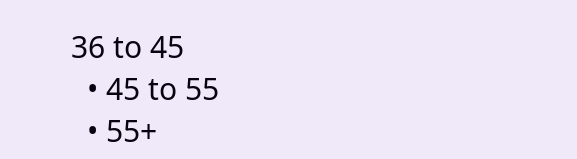36 to 45
  • 45 to 55
  • 55+